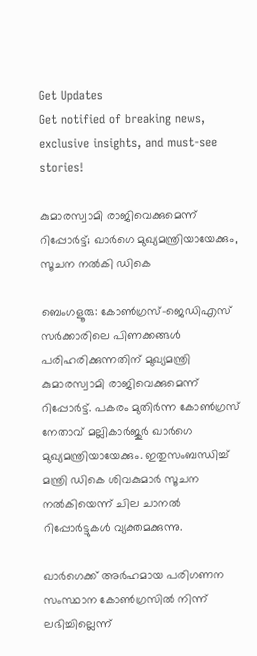Get Updates
Get notified of breaking news, exclusive insights, and must-see stories!

കുമാരസ്വാമി രാജിവെക്കുമെന്ന് റിപ്പോര്‍ട്ട്; ഖാര്‍ഗെ മുഖ്യമന്ത്രിയായേക്കും, സൂചന നല്‍കി ഡികെ

ബെംഗളൂരു: കോണ്‍ഗ്രസ്-ജെഡിഎസ് സര്‍ക്കാരിലെ പിണക്കങ്ങള്‍ പരിഹരിക്കുന്നതിന് മുഖ്യമന്ത്രി കുമാരസ്വാമി രാജിവെക്കുമെന്ന് റിപ്പോര്‍ട്ട്. പകരം മുതിര്‍ന്ന കോണ്‍ഗ്രസ് നേതാവ് മല്ലികാര്‍ജുര്‍ ഖാര്‍ഗെ മുഖ്യമന്ത്രിയായേക്കും. ഇതുസംബന്ധിച്ച് മന്ത്രി ഡികെ ശിവകുമാര്‍ സൂചന നല്‍കിയെന്ന് ചില ചാനല്‍ റിപ്പോര്‍ട്ടുകള്‍ വ്യക്തമക്കുന്നു.

ഖാര്‍ഗെക്ക് അര്‍ഹമായ പരിഗണന സംസ്ഥാന കോണ്‍ഗ്രസില്‍ നിന്ന് ലഭിച്ചില്ലെന്ന്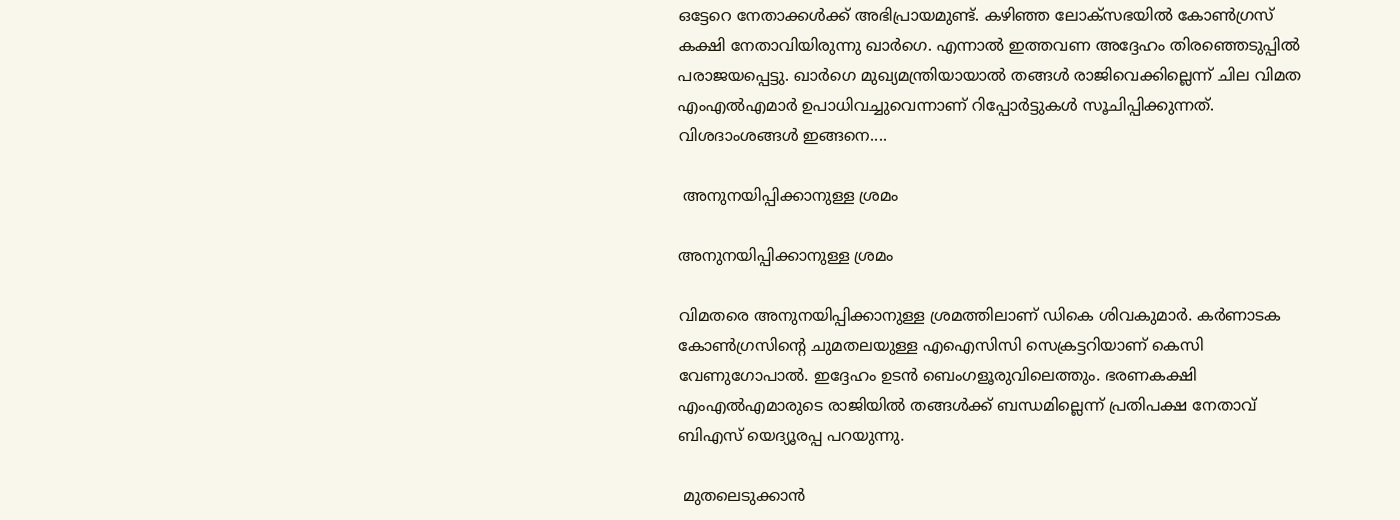ഒട്ടേറെ നേതാക്കള്‍ക്ക് അഭിപ്രായമുണ്ട്. കഴിഞ്ഞ ലോക്‌സഭയില്‍ കോണ്‍ഗ്രസ് കക്ഷി നേതാവിയിരുന്നു ഖാര്‍ഗെ. എന്നാല്‍ ഇത്തവണ അദ്ദേഹം തിരഞ്ഞെടുപ്പില്‍ പരാജയപ്പെട്ടു. ഖാര്‍ഗെ മുഖ്യമന്ത്രിയായാല്‍ തങ്ങള്‍ രാജിവെക്കില്ലെന്ന് ചില വിമത എംഎല്‍എമാര്‍ ഉപാധിവച്ചുവെന്നാണ് റിപ്പോര്‍ട്ടുകള്‍ സൂചിപ്പിക്കുന്നത്. വിശദാംശങ്ങള്‍ ഇങ്ങനെ....

 അനുനയിപ്പിക്കാനുള്ള ശ്രമം

അനുനയിപ്പിക്കാനുള്ള ശ്രമം

വിമതരെ അനുനയിപ്പിക്കാനുള്ള ശ്രമത്തിലാണ് ഡികെ ശിവകുമാര്‍. കര്‍ണാടക കോണ്‍ഗ്രസിന്റെ ചുമതലയുള്ള എഐസിസി സെക്രട്ടറിയാണ് കെസി വേണുഗോപാല്‍. ഇദ്ദേഹം ഉടന്‍ ബെംഗളൂരുവിലെത്തും. ഭരണകക്ഷി എംഎല്‍എമാരുടെ രാജിയില്‍ തങ്ങള്‍ക്ക് ബന്ധമില്ലെന്ന് പ്രതിപക്ഷ നേതാവ് ബിഎസ് യെദ്യൂരപ്പ പറയുന്നു.

 മുതലെടുക്കാന്‍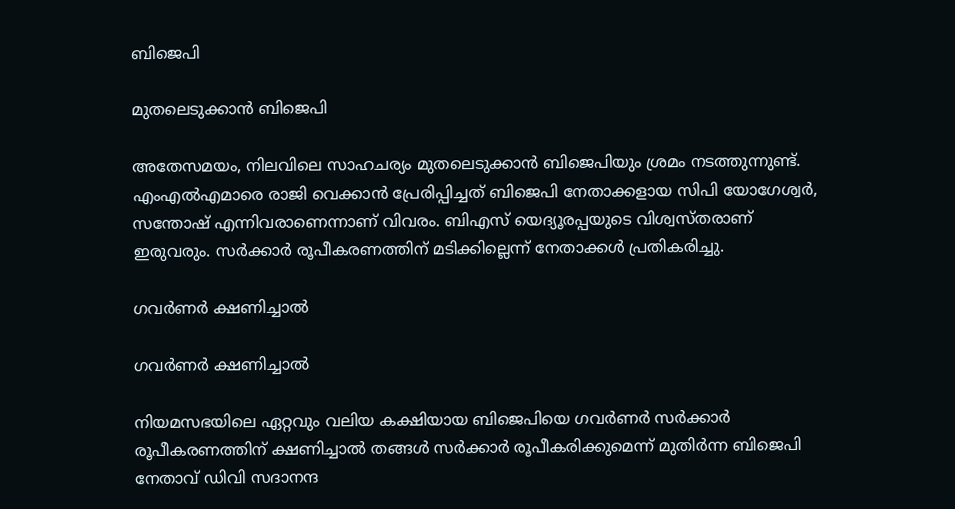ബിജെപി

മുതലെടുക്കാന്‍ ബിജെപി

അതേസമയം, നിലവിലെ സാഹചര്യം മുതലെടുക്കാന്‍ ബിജെപിയും ശ്രമം നടത്തുന്നുണ്ട്. എംഎല്‍എമാരെ രാജി വെക്കാന്‍ പ്രേരിപ്പിച്ചത് ബിജെപി നേതാക്കളായ സിപി യോഗേശ്വര്‍, സന്തോഷ് എന്നിവരാണെന്നാണ് വിവരം. ബിഎസ് യെദ്യൂരപ്പയുടെ വിശ്വസ്തരാണ് ഇരുവരും. സര്‍ക്കാര്‍ രൂപീകരണത്തിന് മടിക്കില്ലെന്ന് നേതാക്കള്‍ പ്രതികരിച്ചു.

ഗവര്‍ണര്‍ ക്ഷണിച്ചാല്‍

ഗവര്‍ണര്‍ ക്ഷണിച്ചാല്‍

നിയമസഭയിലെ ഏറ്റവും വലിയ കക്ഷിയായ ബിജെപിയെ ഗവര്‍ണര്‍ സര്‍ക്കാര്‍ രൂപീകരണത്തിന് ക്ഷണിച്ചാല്‍ തങ്ങള്‍ സര്‍ക്കാര്‍ രൂപീകരിക്കുമെന്ന് മുതിര്‍ന്ന ബിജെപി നേതാവ് ഡിവി സദാനന്ദ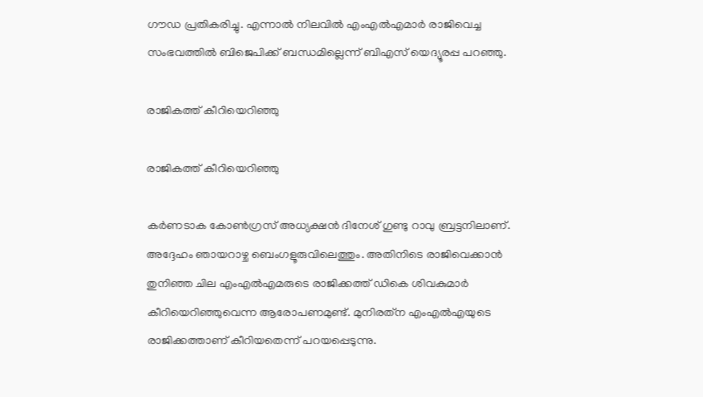ഗൗഡ പ്രതികരിച്ചു. എന്നാല്‍ നിലവില്‍ എംഎല്‍എമാര്‍ രാജിവെച്ച സംഭവത്തില്‍ ബിജെപിക്ക് ബന്ധമില്ലെന്ന് ബിഎസ് യെദ്യൂരപ്പ പറഞ്ഞു.

രാജികത്ത് കീറിയെറിഞ്ഞു

രാജികത്ത് കീറിയെറിഞ്ഞു

കര്‍ണടാക കോണ്‍ഗ്രസ് അധ്യക്ഷന്‍ ദിനേശ് ഗുണ്ടു റാവു ബ്രട്ടനിലാണ്. അദ്ദേഹം ഞായറാഴ്ച ബെംഗളൂരുവിലെത്തും. അതിനിടെ രാജിവെക്കാന്‍ തുനിഞ്ഞ ചില എംഎല്‍എമരുടെ രാജിക്കത്ത് ഡികെ ശിവകുമാര്‍ കീറിയെറിഞ്ഞുവെന്ന ആരോപണമുണ്ട്. മുനിരത്‌ന എംഎല്‍എയുടെ രാജിക്കത്താണ് കീറിയതെന്ന് പറയപ്പെടുന്നു.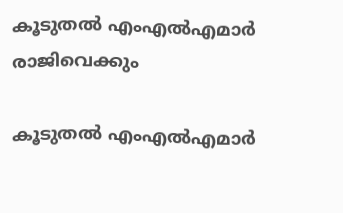കൂടുതല്‍ എംഎല്‍എമാര്‍ രാജിവെക്കും

കൂടുതല്‍ എംഎല്‍എമാര്‍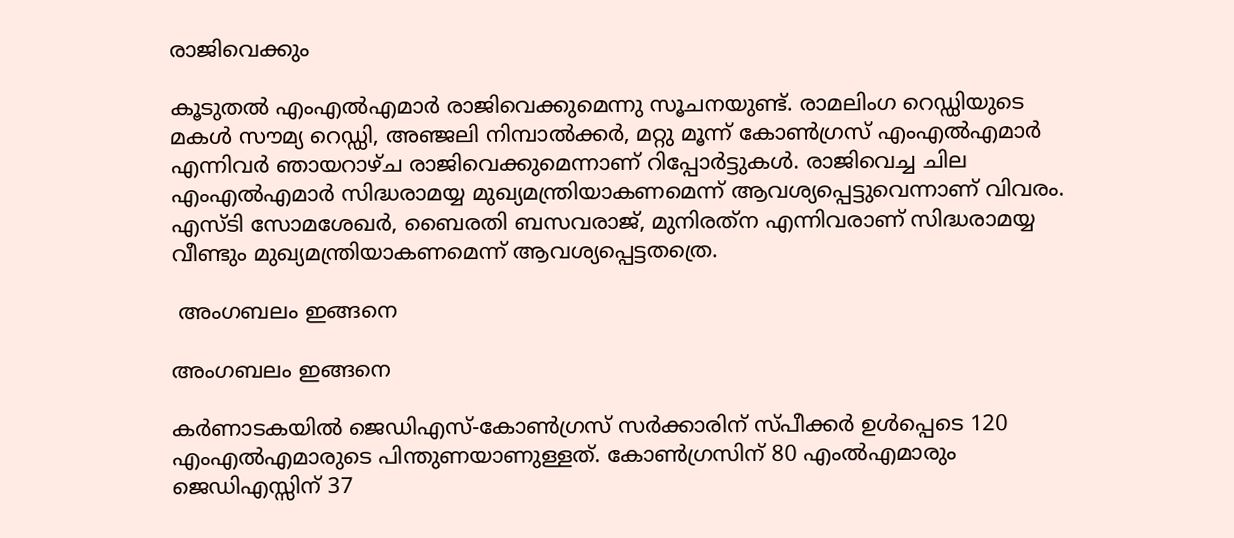രാജിവെക്കും

കൂടുതല്‍ എംഎല്‍എമാര്‍ രാജിവെക്കുമെന്നു സൂചനയുണ്ട്. രാമലിംഗ റെഡ്ഡിയുടെ മകള്‍ സൗമ്യ റെഡ്ഡി, അഞ്ജലി നിമ്പാല്‍ക്കര്‍, മറ്റു മൂന്ന് കോണ്‍ഗ്രസ് എംഎല്‍എമാര്‍ എന്നിവര്‍ ഞായറാഴ്ച രാജിവെക്കുമെന്നാണ് റിപ്പോര്‍ട്ടുകള്‍. രാജിവെച്ച ചില എംഎല്‍എമാര്‍ സിദ്ധരാമയ്യ മുഖ്യമന്ത്രിയാകണമെന്ന് ആവശ്യപ്പെട്ടുവെന്നാണ് വിവരം. എസ്ടി സോമശേഖര്‍, ബൈരതി ബസവരാജ്, മുനിരത്‌ന എന്നിവരാണ് സിദ്ധരാമയ്യ വീണ്ടും മുഖ്യമന്ത്രിയാകണമെന്ന് ആവശ്യപ്പെട്ടതത്രെ.

 അംഗബലം ഇങ്ങനെ

അംഗബലം ഇങ്ങനെ

കര്‍ണാടകയില്‍ ജെഡിഎസ്-കോണ്‍ഗ്രസ് സര്‍ക്കാരിന് സ്പീക്കര്‍ ഉള്‍പ്പെടെ 120 എംഎല്‍എമാരുടെ പിന്തുണയാണുള്ളത്. കോണ്‍ഗ്രസിന് 80 എംല്‍എമാരും ജെഡിഎസ്സിന് 37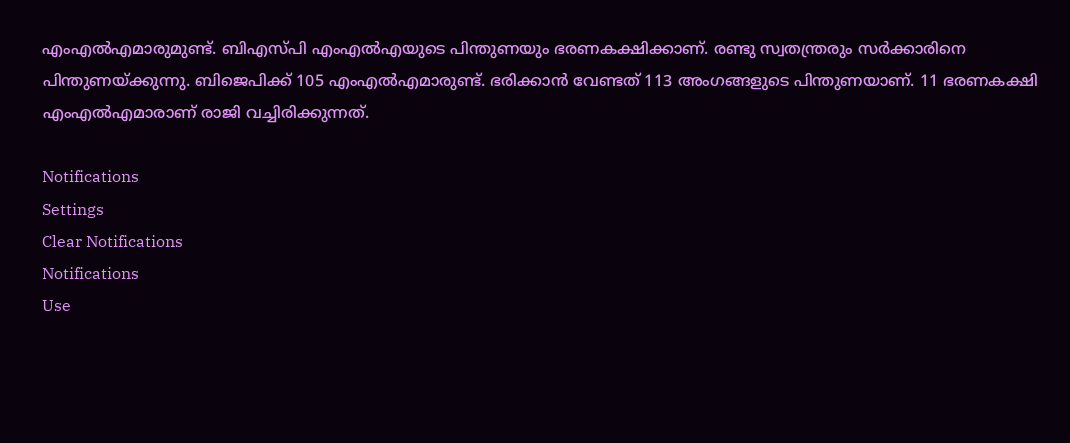എംഎല്‍എമാരുമുണ്ട്. ബിഎസ്പി എംഎല്‍എയുടെ പിന്തുണയും ഭരണകക്ഷിക്കാണ്. രണ്ടു സ്വതന്ത്രരും സര്‍ക്കാരിനെ പിന്തുണയ്ക്കുന്നു. ബിജെപിക്ക് 105 എംഎല്‍എമാരുണ്ട്. ഭരിക്കാന്‍ വേണ്ടത് 113 അംഗങ്ങളുടെ പിന്തുണയാണ്. 11 ഭരണകക്ഷി എംഎല്‍എമാരാണ് രാജി വച്ചിരിക്കുന്നത്.

Notifications
Settings
Clear Notifications
Notifications
Use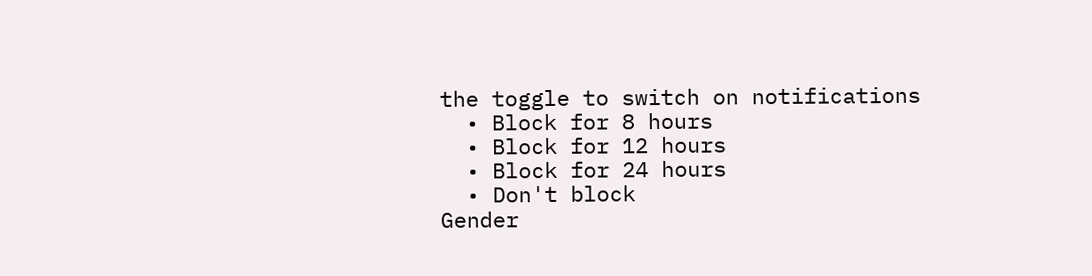the toggle to switch on notifications
  • Block for 8 hours
  • Block for 12 hours
  • Block for 24 hours
  • Don't block
Gender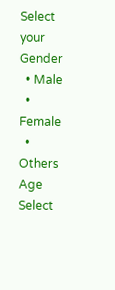Select your Gender
  • Male
  • Female
  • Others
Age
Select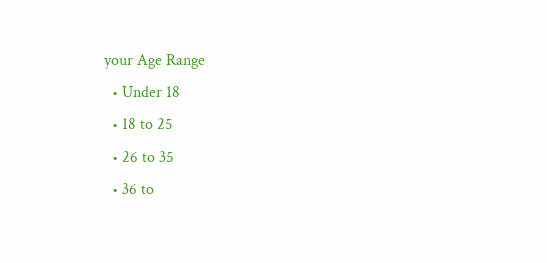your Age Range
  • Under 18
  • 18 to 25
  • 26 to 35
  • 36 to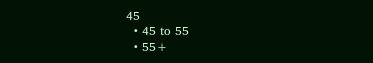45
  • 45 to 55
  • 55+